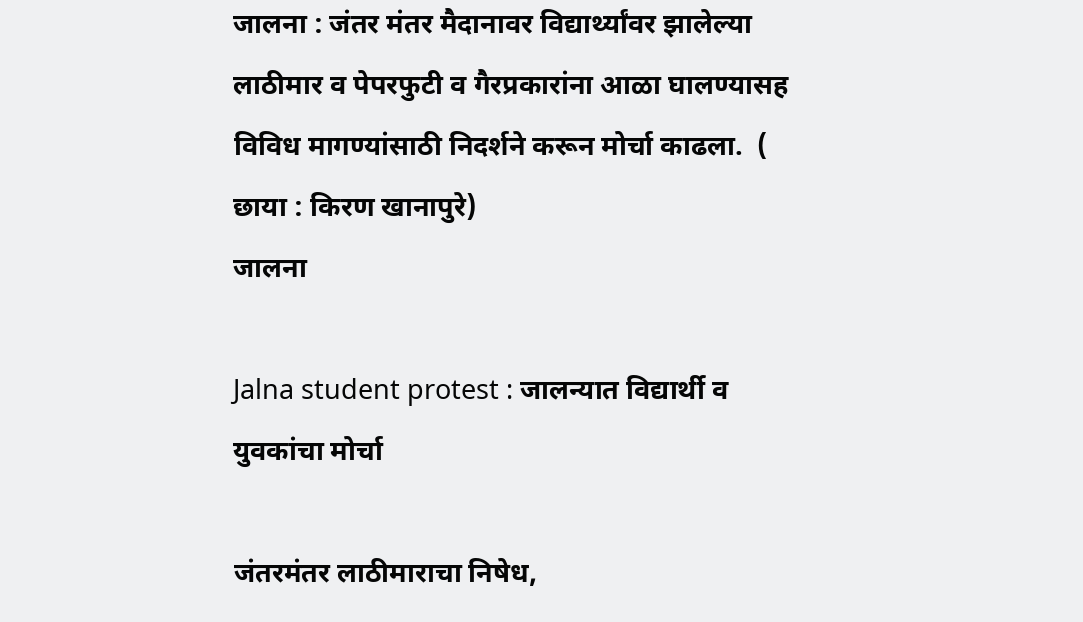जालना : जंतर मंतर मैदानावर विद्यार्थ्यांवर झालेल्या लाठीमार व पेपरफुटी व गैरप्रकारांना आळा घालण्यासह विविध मागण्यांसाठी निदर्शने करून मोर्चा काढला.  ( छाया : किरण खानापुरे)
जालना

Jalna student protest : जालन्यात विद्यार्थी व युवकांचा मोर्चा

जंतरमंतर लाठीमाराचा निषेध,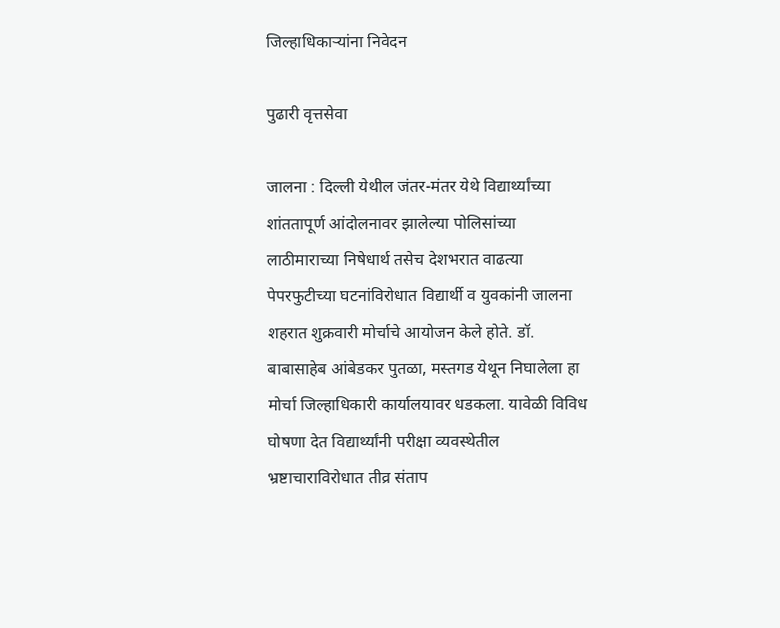जिल्हाधिकाऱ्यांना निवेदन

पुढारी वृत्तसेवा

जालना : दिल्ली येथील जंतर-मंतर येथे विद्यार्थ्यांच्या शांततापूर्ण आंदोलनावर झालेल्या पोलिसांच्या लाठीमाराच्या निषेधार्थ तसेच देशभरात वाढत्या पेपरफुटीच्या घटनांविरोधात विद्यार्थी व युवकांनी जालना शहरात शुक्रवारी मोर्चाचे आयोजन केले होते. डॉ. बाबासाहेब आंबेडकर पुतळा, मस्तगड येथून निघालेला हा मोर्चा जिल्हाधिकारी कार्यालयावर धडकला. यावेळी विविध घोषणा देत विद्यार्थ्यांनी परीक्षा व्यवस्थेतील भ्रष्टाचाराविरोधात तीव्र संताप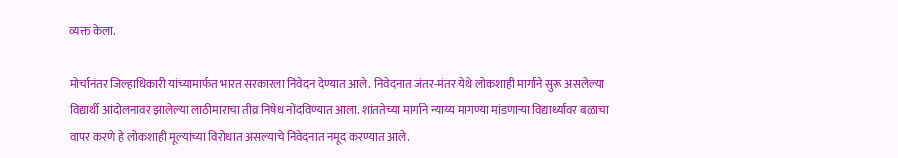व्यक्त केला.

मोर्चानंतर जिल्हाधिकारी यांच्यामार्फत भारत सरकारला निवेदन देण्यात आले. निवेदनात जंतर-मंतर येथे लोकशाही मार्गाने सुरू असलेल्या विद्यार्थी आंदोलनावर झालेल्या लाठीमाराचा तीव्र निषेध नोंदविण्यात आला. शांततेच्या मार्गाने न्याय्य मागण्या मांडणाऱ्या विद्यार्थ्यांवर बळाचा वापर करणे हे लोकशाही मूल्यांच्या विरोधात असल्याचे निवेदनात नमूद करण्यात आले.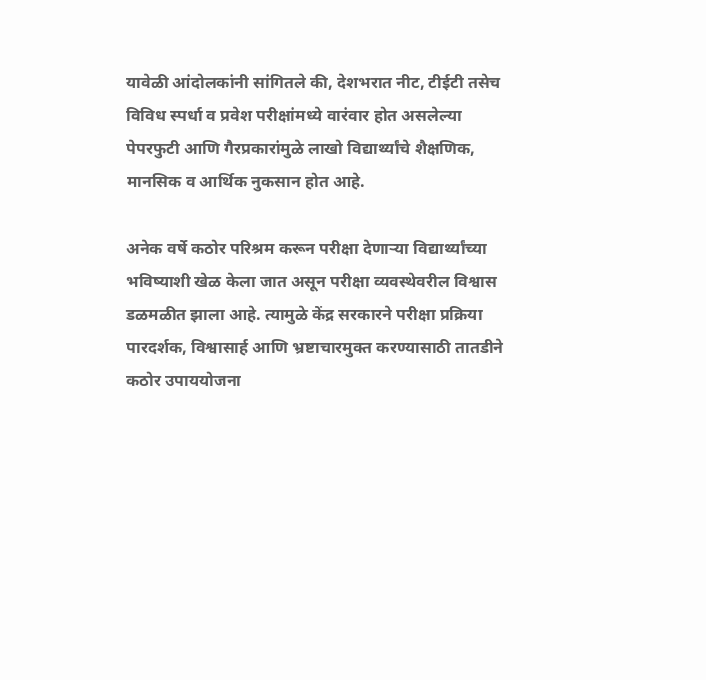यावेळी आंदोलकांनी सांगितले की, देशभरात नीट, टीईटी तसेच विविध स्पर्धा व प्रवेश परीक्षांमध्ये वारंवार होत असलेल्या पेपरफुटी आणि गैरप्रकारांमुळे लाखो विद्यार्थ्यांचे शैक्षणिक, मानसिक व आर्थिक नुकसान होत आहे.

अनेक वर्षे कठोर परिश्रम करून परीक्षा देणाऱ्या विद्यार्थ्यांच्या भविष्याशी खेळ केला जात असून परीक्षा व्यवस्थेवरील विश्वास डळमळीत झाला आहे. त्यामुळे केंद्र सरकारने परीक्षा प्रक्रिया पारदर्शक, विश्वासार्ह आणि भ्रष्टाचारमुक्त करण्यासाठी तातडीने कठोर उपाययोजना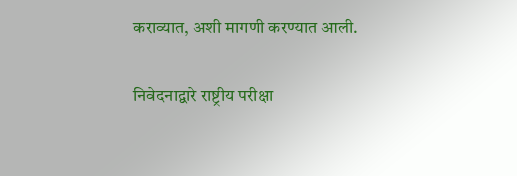कराव्यात, अशी मागणी करण्यात आली.

निवेदनाद्वारे राष्ट्रीय परीक्षा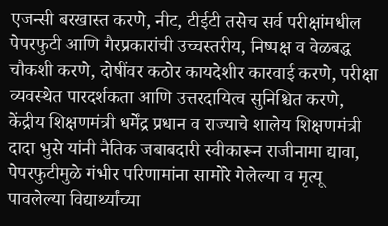एजन्सी बरखास्त करणे, नीट, टीईटी तसेच सर्व परीक्षांमधील पेपरफुटी आणि गैरप्रकारांची उच्चस्तरीय, निष्पक्ष व वेळबद्ध चौकशी करणे, दोषींवर कठोर कायदेशीर कारवाई करणे, परीक्षा व्यवस्थेत पारदर्शकता आणि उत्तरदायित्व सुनिश्चित करणे, केंद्रीय शिक्षणमंत्री धर्मेंद्र प्रधान व राज्याचे शालेय शिक्षणमंत्री दादा भुसे यांनी नैतिक जबाबदारी स्वीकारून राजीनामा द्यावा, पेपरफुटीमुळे गंभीर परिणामांना सामोरे गेलेल्या व मृत्यू पावलेल्या विद्यार्थ्यांच्या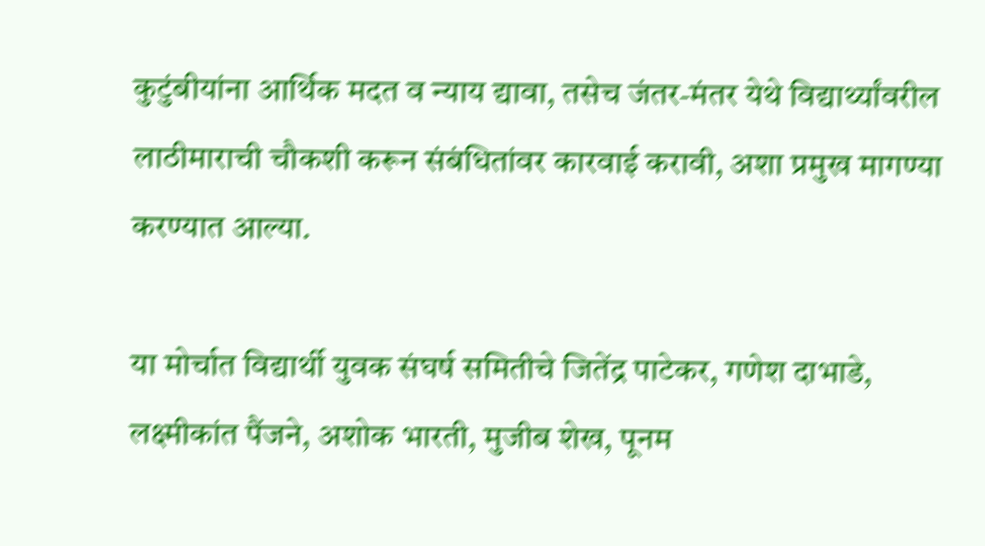कुटुंबीयांना आर्थिक मदत व न्याय द्यावा, तसेच जंतर-मंतर येथे विद्यार्थ्यांवरील लाठीमाराची चौकशी करून संबंधितांवर कारवाई करावी, अशा प्रमुख मागण्या करण्यात आल्या.

या मोर्चात विद्यार्थी युवक संघर्ष समितीचे जितेंद्र पाटेकर, गणेश दाभाडे, लक्ष्मीकांत पैंजने, अशोक भारती, मुजीब शेख, पूनम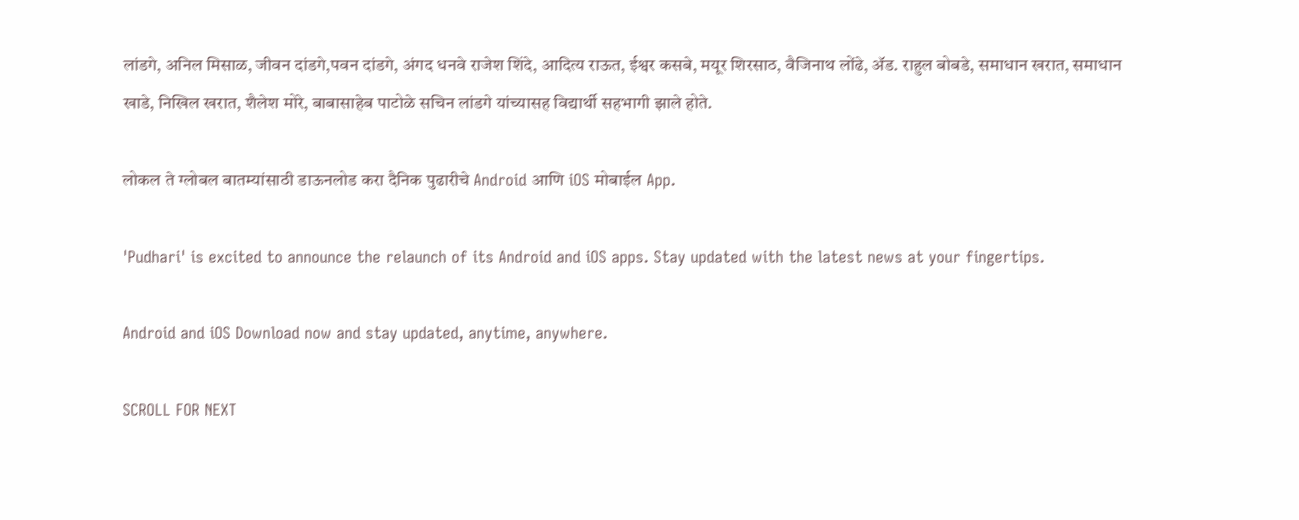लांडगे, अनिल मिसाळ, जीवन दांडगे,पवन दांडगे, अंगद धनवे राजेश शिंदे, आदित्य राऊत, ईश्वर कसबे, मयूर शिरसाठ, वैजिनाथ लोंढे, ॲड. राहुल बोबडे, समाधान खरात, समाधान खाडे, निखिल खरात, शैलेश मोरे, बाबासाहेब पाटोळे सचिन लांडगे यांच्यासह विद्यार्थी सहभागी झाले होते.

लोकल ते ग्लोबल बातम्यांसाठी डाऊनलोड करा दैनिक पुढारीचे Android आणि iOS मोबाईल App.

'Pudhari' is excited to announce the relaunch of its Android and iOS apps. Stay updated with the latest news at your fingertips.

Android and iOS Download now and stay updated, anytime, anywhere.

SCROLL FOR NEXT